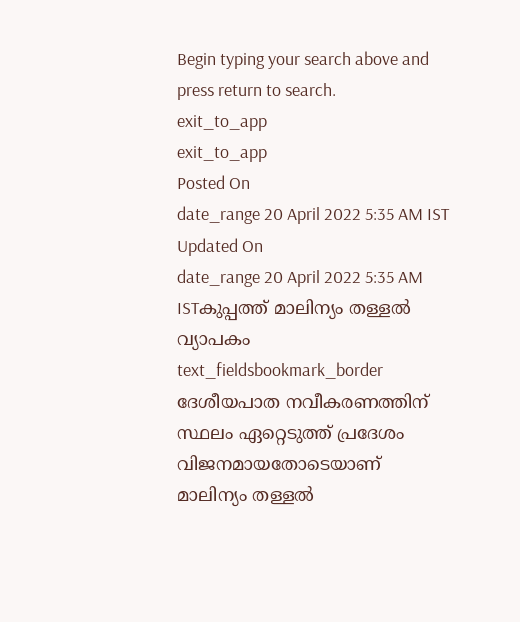Begin typing your search above and press return to search.
exit_to_app
exit_to_app
Posted On
date_range 20 April 2022 5:35 AM IST Updated On
date_range 20 April 2022 5:35 AM ISTകുപ്പത്ത് മാലിന്യം തള്ളൽ വ്യാപകം
text_fieldsbookmark_border
ദേശീയപാത നവീകരണത്തിന് സ്ഥലം ഏറ്റെടുത്ത് പ്രദേശം വിജനമായതോടെയാണ് മാലിന്യം തള്ളൽ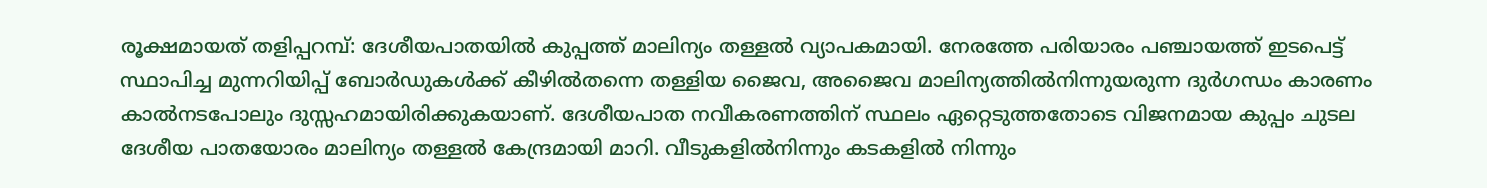രൂക്ഷമായത് തളിപ്പറമ്പ്: ദേശീയപാതയിൽ കുപ്പത്ത് മാലിന്യം തള്ളൽ വ്യാപകമായി. നേരത്തേ പരിയാരം പഞ്ചായത്ത് ഇടപെട്ട് സ്ഥാപിച്ച മുന്നറിയിപ്പ് ബോർഡുകൾക്ക് കീഴിൽതന്നെ തള്ളിയ ജൈവ, അജൈവ മാലിന്യത്തിൽനിന്നുയരുന്ന ദുർഗന്ധം കാരണം കാൽനടപോലും ദുസ്സഹമായിരിക്കുകയാണ്. ദേശീയപാത നവീകരണത്തിന് സ്ഥലം ഏറ്റെടുത്തതോടെ വിജനമായ കുപ്പം ചുടല ദേശീയ പാതയോരം മാലിന്യം തള്ളൽ കേന്ദ്രമായി മാറി. വീടുകളിൽനിന്നും കടകളിൽ നിന്നും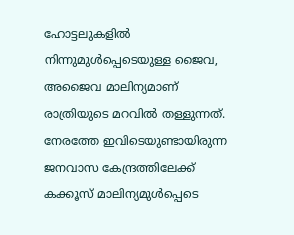ഹോട്ടലുകളിൽ നിന്നുമുൾപ്പെടെയുള്ള ജൈവ, അജൈവ മാലിന്യമാണ് രാത്രിയുടെ മറവിൽ തള്ളുന്നത്. നേരത്തേ ഇവിടെയുണ്ടായിരുന്ന ജനവാസ കേന്ദ്രത്തിലേക്ക് കക്കൂസ് മാലിന്യമുൾപ്പെടെ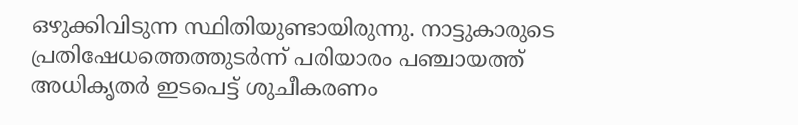ഒഴുക്കിവിടുന്ന സ്ഥിതിയുണ്ടായിരുന്നു. നാട്ടുകാരുടെ പ്രതിഷേധത്തെത്തുടർന്ന് പരിയാരം പഞ്ചായത്ത് അധികൃതർ ഇടപെട്ട് ശുചീകരണം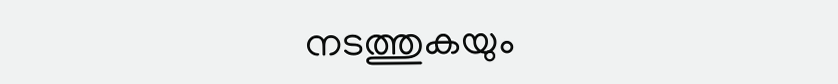നടത്തുകയും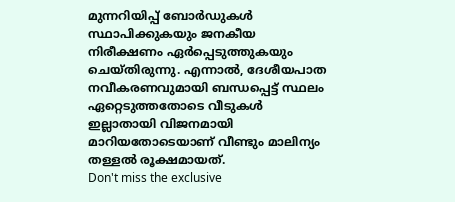മുന്നറിയിപ്പ് ബോർഡുകൾ സ്ഥാപിക്കുകയും ജനകീയ നിരീക്ഷണം ഏർപ്പെടുത്തുകയും ചെയ്തിരുന്നു. എന്നാൽ, ദേശീയപാത നവീകരണവുമായി ബന്ധപ്പെട്ട് സ്ഥലം ഏറ്റെടുത്തതോടെ വീടുകൾ ഇല്ലാതായി വിജനമായി മാറിയതോടെയാണ് വീണ്ടും മാലിന്യം തള്ളൽ രൂക്ഷമായത്.
Don't miss the exclusive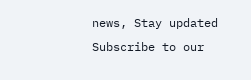news, Stay updated
Subscribe to our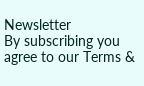Newsletter
By subscribing you agree to our Terms &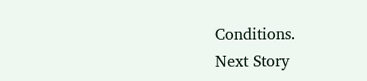Conditions.
Next Story